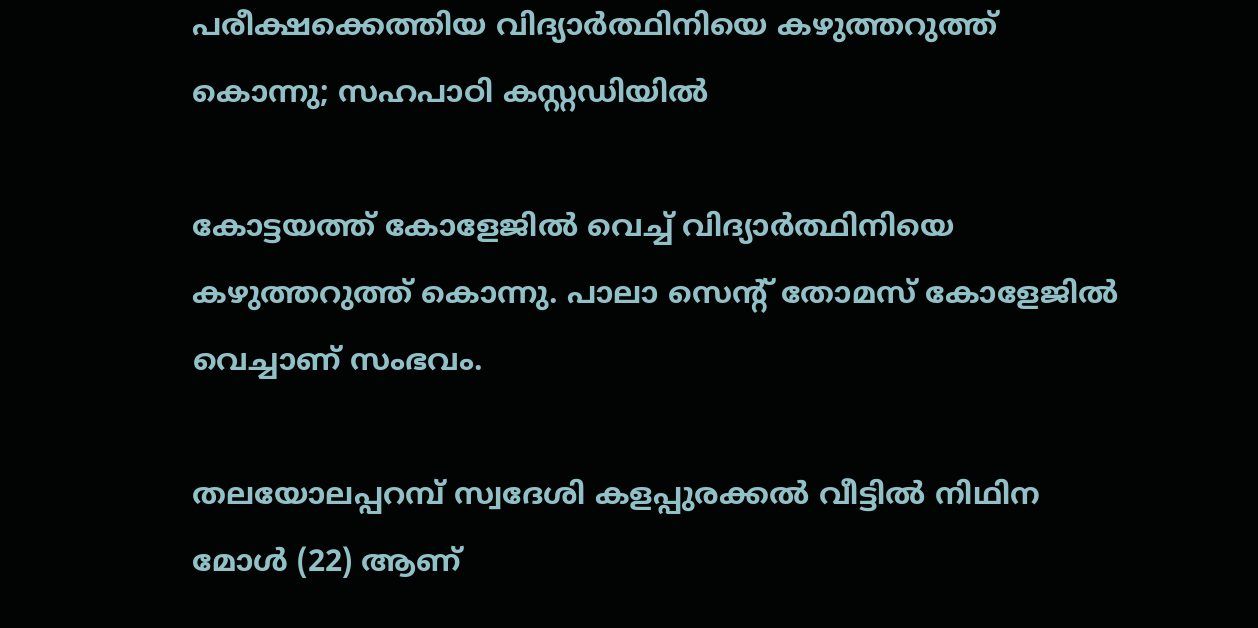പരീക്ഷക്കെത്തിയ വിദ്യാര്‍ത്ഥിനിയെ കഴുത്തറുത്ത് കൊന്നു; സഹപാഠി കസ്റ്റഡിയില്‍

കോട്ടയത്ത് കോളേജില്‍ വെച്ച്‌ വിദ്യാര്‍ത്ഥിനിയെ കഴുത്തറുത്ത് കൊന്നു. പാലാ സെൻ്റ് തോമസ് കോളേജില്‍ വെച്ചാണ് സംഭവം.

തലയോലപ്പറമ്പ് സ്വദേശി കളപ്പുരക്കല്‍ വീട്ടില്‍ നിഥിന മോള്‍ (22) ആണ്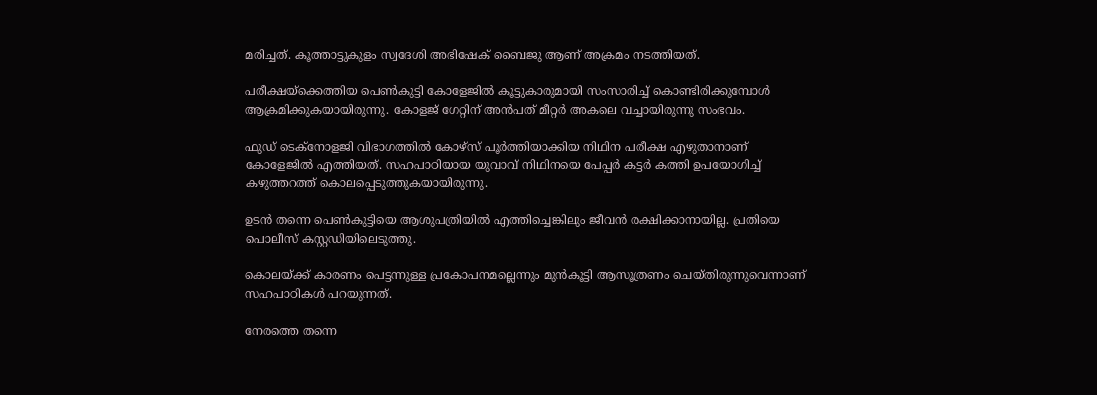മരിച്ചത്. കൂത്താട്ടുകുളം സ്വദേശി അഭിഷേക് ബൈജു ആണ് അക്രമം നടത്തിയത്.

പരീക്ഷയ്‌ക്കെത്തിയ പെണ്‍കുട്ടി കോളേജില്‍ കൂട്ടുകാരുമായി സംസാരിച്ച് കൊണ്ടിരിക്കുമ്പോൾ ആക്രമിക്കുകയായിരുന്നു. കോളജ് ഗേറ്റിന് അന്‍പത് മീറ്റര്‍ അകലെ വച്ചായിരുന്നു സംഭവം.

ഫുഡ് ടെക്നോളജി വിഭാഗത്തില്‍ കോഴ്‌സ് പൂര്‍ത്തിയാക്കിയ നിഥിന പരീക്ഷ എഴുതാനാണ് കോളേജില്‍ എത്തിയത്. സഹപാഠിയായ യുവാവ് നിഥിനയെ പേപ്പര്‍ കട്ടര്‍ കത്തി ഉപയോഗിച്ച്‌ കഴുത്തറത്ത് കൊലപ്പെടുത്തുകയായിരുന്നു.

ഉടന്‍ തന്നെ പെണ്‍കുട്ടിയെ ആശുപത്രിയില്‍ എത്തിച്ചെങ്കിലും ജീവന്‍ രക്ഷിക്കാനായില്ല. പ്രതിയെ പൊലീസ് കസ്റ്റഡിയിലെടുത്തു.

കൊലയ്ക്ക് കാരണം പെട്ടന്നുള്ള പ്രകോപനമല്ലെന്നും മുന്‍കൂട്ടി ആസൂത്രണം ചെയ്തിരുന്നുവെന്നാണ് സഹപാഠികള്‍ പറയുന്നത്.

നേരത്തെ തന്നെ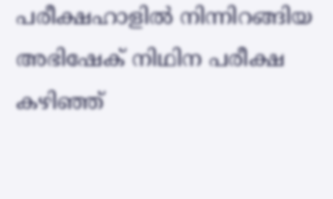പരീക്ഷഹാളില്‍ നിന്നിറങ്ങിയ അഭിഷേക് നിഥിന പരീക്ഷ കഴിഞ്ഞ്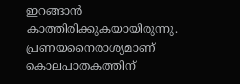ഇറങ്ങാന്‍ കാത്തിരിക്കുകയായിരുന്നു. പ്രണയനൈരാശ്യമാണ് കൊലപാതകത്തിന്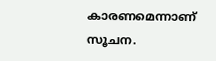കാരണമെന്നാണ് സൂചന.